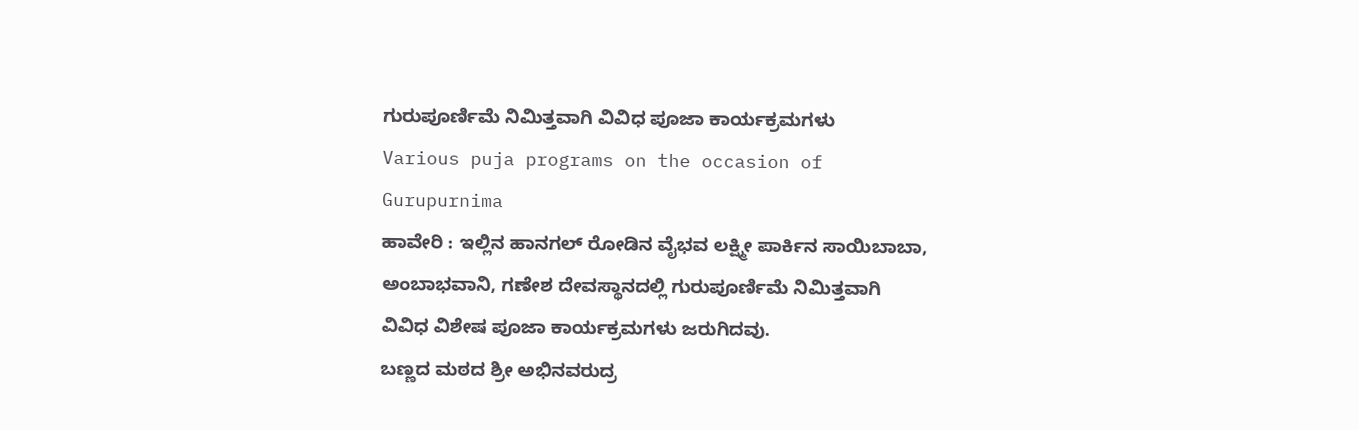ಗುರುಪೂರ್ಣಿಮೆ ನಿಮಿತ್ತವಾಗಿ ವಿವಿಧ ಪೂಜಾ ಕಾರ್ಯಕ್ರಮಗಳು
Various puja programs on the occasion of Gurupurnima
ಹಾವೇರಿ : ಇಲ್ಲಿನ ಹಾನಗಲ್ ರೋಡಿನ ವೈಭವ ಲಕ್ಷ್ಮೀ ಪಾರ್ಕಿನ ಸಾಯಿಬಾಬಾ, ಅಂಬಾಭವಾನಿ, ಗಣೇಶ ದೇವಸ್ಥಾನದಲ್ಲಿ ಗುರುಪೂರ್ಣಿಮೆ ನಿಮಿತ್ತವಾಗಿ ವಿವಿಧ ವಿಶೇಷ ಪೂಜಾ ಕಾರ್ಯಕ್ರಮಗಳು ಜರುಗಿದವು.
ಬಣ್ಣದ ಮಠದ ಶ್ರೀ ಅಭಿನವರುದ್ರ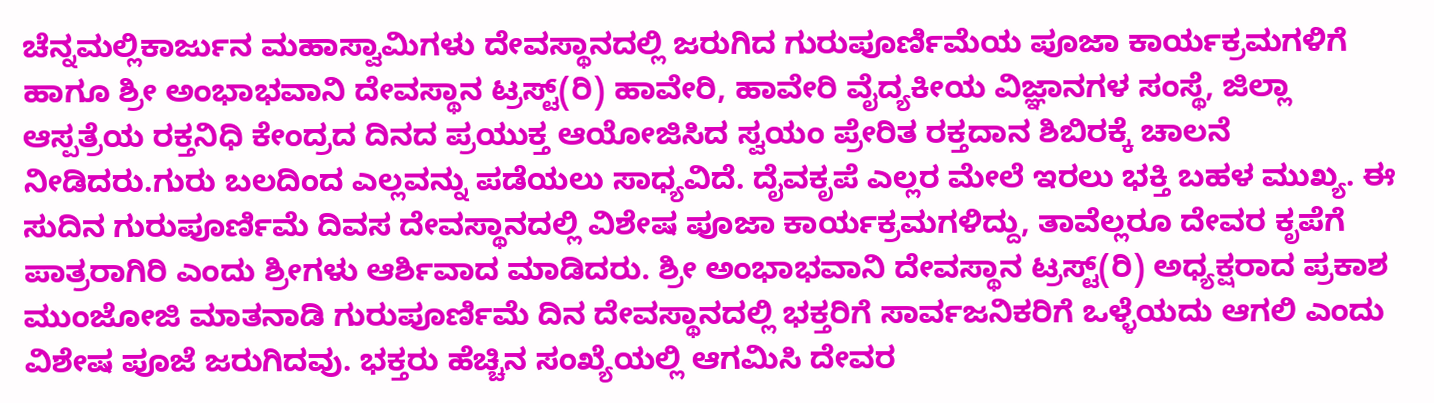ಚೆನ್ನಮಲ್ಲಿಕಾರ್ಜುನ ಮಹಾಸ್ವಾಮಿಗಳು ದೇವಸ್ಥಾನದಲ್ಲಿ ಜರುಗಿದ ಗುರುಪೂರ್ಣಿಮೆಯ ಪೂಜಾ ಕಾರ್ಯಕ್ರಮಗಳಿಗೆ ಹಾಗೂ ಶ್ರೀ ಅಂಭಾಭವಾನಿ ದೇವಸ್ಥಾನ ಟ್ರಸ್ಟ್(ರಿ) ಹಾವೇರಿ, ಹಾವೇರಿ ವೈದ್ಯಕೀಯ ವಿಜ್ಞಾನಗಳ ಸಂಸ್ಥೆ, ಜಿಲ್ಲಾ ಆಸ್ಪತ್ರೆಯ ರಕ್ತನಿಧಿ ಕೇಂದ್ರದ ದಿನದ ಪ್ರಯುಕ್ತ ಆಯೋಜಿಸಿದ ಸ್ವಯಂ ಪ್ರೇರಿತ ರಕ್ತದಾನ ಶಿಬಿರಕ್ಕೆ ಚಾಲನೆ ನೀಡಿದರು.ಗುರು ಬಲದಿಂದ ಎಲ್ಲವನ್ನು ಪಡೆಯಲು ಸಾಧ್ಯವಿದೆ. ದೈವಕೃಪೆ ಎಲ್ಲರ ಮೇಲೆ ಇರಲು ಭಕ್ತಿ ಬಹಳ ಮುಖ್ಯ. ಈ ಸುದಿನ ಗುರುಪೂರ್ಣಿಮೆ ದಿವಸ ದೇವಸ್ಥಾನದಲ್ಲಿ ವಿಶೇಷ ಪೂಜಾ ಕಾರ್ಯಕ್ರಮಗಳಿದ್ದು, ತಾವೆಲ್ಲರೂ ದೇವರ ಕೃಪೆಗೆ ಪಾತ್ರರಾಗಿರಿ ಎಂದು ಶ್ರೀಗಳು ಆರ್ಶಿವಾದ ಮಾಡಿದರು. ಶ್ರೀ ಅಂಭಾಭವಾನಿ ದೇವಸ್ಥಾನ ಟ್ರಸ್ಟ್(ರಿ) ಅಧ್ಯಕ್ಷರಾದ ಪ್ರಕಾಶ ಮುಂಜೋಜಿ ಮಾತನಾಡಿ ಗುರುಪೂರ್ಣಿಮೆ ದಿನ ದೇವಸ್ಥಾನದಲ್ಲಿ ಭಕ್ತರಿಗೆ ಸಾರ್ವಜನಿಕರಿಗೆ ಒಳ್ಳೆಯದು ಆಗಲಿ ಎಂದು ವಿಶೇಷ ಪೂಜೆ ಜರುಗಿದವು. ಭಕ್ತರು ಹೆಚ್ಚಿನ ಸಂಖ್ಯೆಯಲ್ಲಿ ಆಗಮಿಸಿ ದೇವರ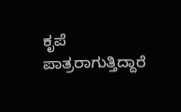ಕೃಪೆ ಪಾತ್ರರಾಗುತ್ತಿದ್ದಾರೆ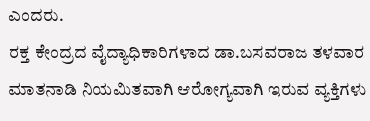ಎಂದರು.
ರಕ್ತ ಕೇಂದ್ರದ ವೈದ್ಯಾಧಿಕಾರಿಗಳಾದ ಡಾ.ಬಸವರಾಜ ತಳವಾರ ಮಾತನಾಡಿ ನಿಯಮಿತವಾಗಿ ಆರೋಗ್ಯವಾಗಿ ಇರುವ ವ್ಯಕ್ತಿಗಳು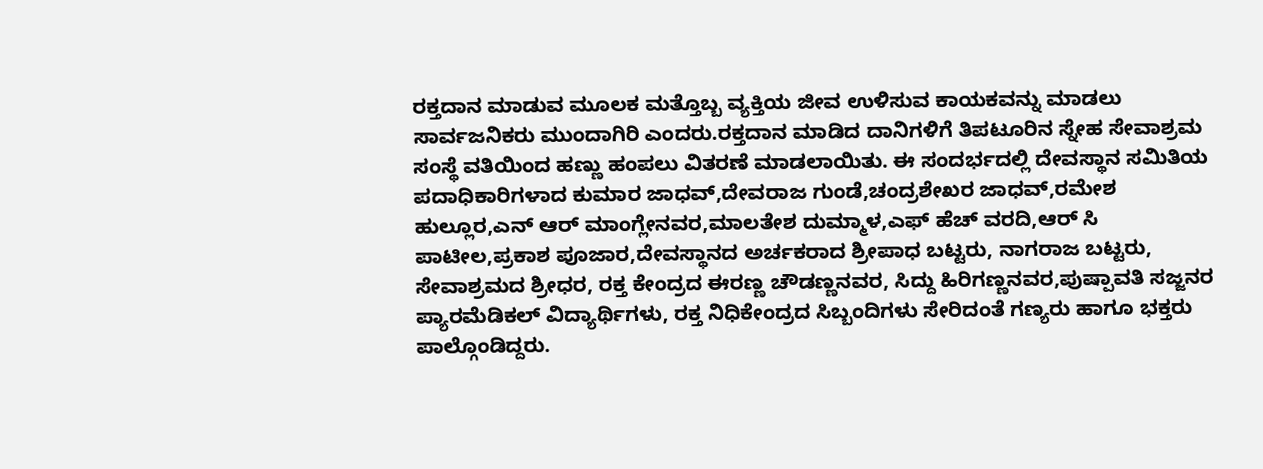ರಕ್ತದಾನ ಮಾಡುವ ಮೂಲಕ ಮತ್ತೊಬ್ಬ ವ್ಯಕ್ತಿಯ ಜೀವ ಉಳಿಸುವ ಕಾಯಕವನ್ನು ಮಾಡಲು ಸಾರ್ವಜನಿಕರು ಮುಂದಾಗಿರಿ ಎಂದರು.ರಕ್ತದಾನ ಮಾಡಿದ ದಾನಿಗಳಿಗೆ ತಿಪಟೂರಿನ ಸ್ನೇಹ ಸೇವಾಶ್ರಮ ಸಂಸ್ಥೆ ವತಿಯಿಂದ ಹಣ್ಣು ಹಂಪಲು ವಿತರಣೆ ಮಾಡಲಾಯಿತು. ಈ ಸಂದರ್ಭದಲ್ಲಿ ದೇವಸ್ಥಾನ ಸಮಿತಿಯ ಪದಾಧಿಕಾರಿಗಳಾದ ಕುಮಾರ ಜಾಧವ್,ದೇವರಾಜ ಗುಂಡೆ,ಚಂದ್ರಶೇಖರ ಜಾಧವ್,ರಮೇಶ ಹುಲ್ಲೂರ,ಎನ್ ಆರ್ ಮಾಂಗ್ಲೇನವರ,ಮಾಲತೇಶ ದುಮ್ಮಾಳ,ಎಫ್ ಹೆಚ್ ವರದಿ,ಆರ್ ಸಿ ಪಾಟೀಲ,ಪ್ರಕಾಶ ಪೂಜಾರ,ದೇವಸ್ಥಾನದ ಅರ್ಚಕರಾದ ಶ್ರೀಪಾಧ ಬಟ್ಟರು, ನಾಗರಾಜ ಬಟ್ಟರು, ಸೇವಾಶ್ರಮದ ಶ್ರೀಧರ, ರಕ್ತ ಕೇಂದ್ರದ ಈರಣ್ಣ ಚೌಡಣ್ಣನವರ, ಸಿದ್ದು ಹಿರಿಗಣ್ಣನವರ,ಪುಷ್ಪಾವತಿ ಸಜ್ಜನರ ಪ್ಯಾರಮೆಡಿಕಲ್ ವಿದ್ಯಾರ್ಥಿಗಳು, ರಕ್ತ ನಿಧಿಕೇಂದ್ರದ ಸಿಬ್ಬಂದಿಗಳು ಸೇರಿದಂತೆ ಗಣ್ಯರು ಹಾಗೂ ಭಕ್ತರು ಪಾಲ್ಗೊಂಡಿದ್ದರು.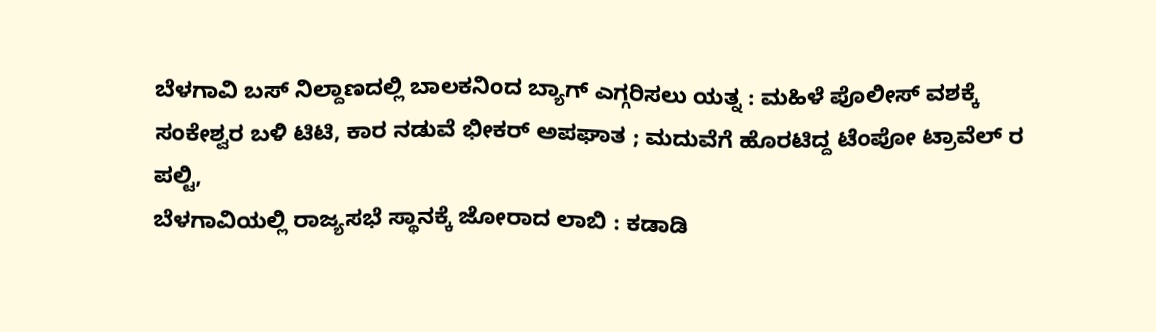ಬೆಳಗಾವಿ ಬಸ್ ನಿಲ್ದಾಣದಲ್ಲಿ ಬಾಲಕನಿಂದ ಬ್ಯಾಗ್ ಎಗ್ಗರಿಸಲು ಯತ್ನ : ಮಹಿಳೆ ಪೊಲೀಸ್ ವಶಕ್ಕೆ
ಸಂಕೇಶ್ವರ ಬಳಿ ಟಿಟಿ, ಕಾರ ನಡುವೆ ಭೀಕರ್ ಅಪಘಾತ ; ಮದುವೆಗೆ ಹೊರಟಿದ್ದ ಟೆಂಪೋ ಟ್ರಾವೆಲ್ ರ ಪಲ್ಟಿ,
ಬೆಳಗಾವಿಯಲ್ಲಿ ರಾಜ್ಯಸಭೆ ಸ್ಥಾನಕ್ಕೆ ಜೋರಾದ ಲಾಬಿ : ಕಡಾಡಿ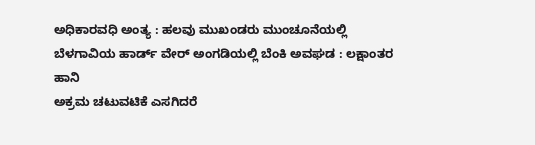ಅಧಿಕಾರವಧಿ ಅಂತ್ಯ : ಹಲವು ಮುಖಂಡರು ಮುಂಚೂನೆಯಲ್ಲಿ
ಬೆಳಗಾವಿಯ ಹಾರ್ಡ್ ವೇರ್ ಅಂಗಡಿಯಲ್ಲಿ ಬೆಂಕಿ ಅವಘಡ : ಲಕ್ಷಾಂತರ ಹಾನಿ
ಅಕ್ರಮ ಚಟುವಟಿಕೆ ಎಸಗಿದರೆ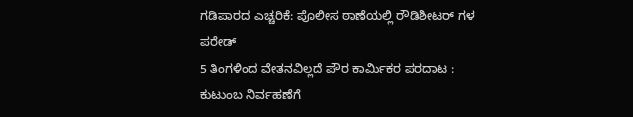ಗಡಿಪಾರದ ಎಚ್ಚರಿಕೆ: ಪೊಲೀಸ ಠಾಣೆಯಲ್ಲಿ ರೌಡಿಶೀಟರ್ ಗಳ ಪರೇಡ್
5 ತಿಂಗಳಿಂದ ವೇತನವಿಲ್ಲದೆ ಪೌರ ಕಾರ್ಮಿಕರ ಪರದಾಟ : ಕುಟುಂಬ ನಿರ್ವಹಣೆಗೆ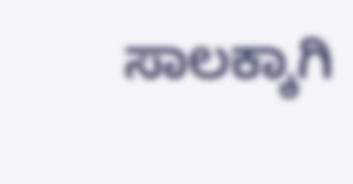ಸಾಲಕ್ಕಾಗಿ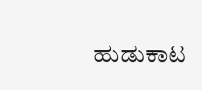ಹುಡುಕಾಟ